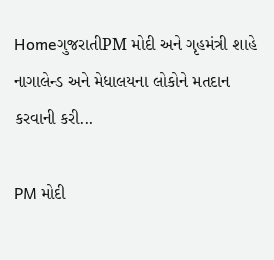HomeગુજરાતીPM મોદી અને ગૃહમંત્રી શાહે નાગાલેન્ડ અને મેધાલયના લોકોને મતદાન કરવાની કરી...

PM મોદી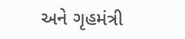અને ગૃહમંત્રી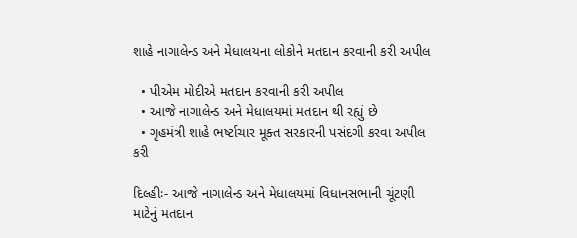શાહે નાગાલેન્ડ અને મેધાલયના લોકોને મતદાન કરવાની કરી અપીલ

  • પીએમ મોદીએ મતદાન કરવાની કરી અપીલ
  • આજે નાગાલેન્ડ અને મેધાલયમાં મતદાન થી રહ્યું છે
  • ગૃહમંત્રી શાહે ભર્ષ્ટાચાર મૂક્ત સરકારની પસંદગી કરવા અપીલ કરી

દિલ્હીઃ- આજે નાગાલેન્ડ અને મેધાલયમાં વિધાનસભાની ચૂંટણી માટેનું મતદાન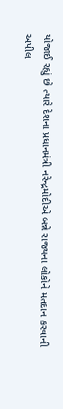યોજાઈ રહ્યું છે ત્યારે દેશના પ્રધાનમંત્રી નરેન્દ્રમોદીએ બન્ને રાજ્યના લોકોને મતદાન કરવાની અપીલ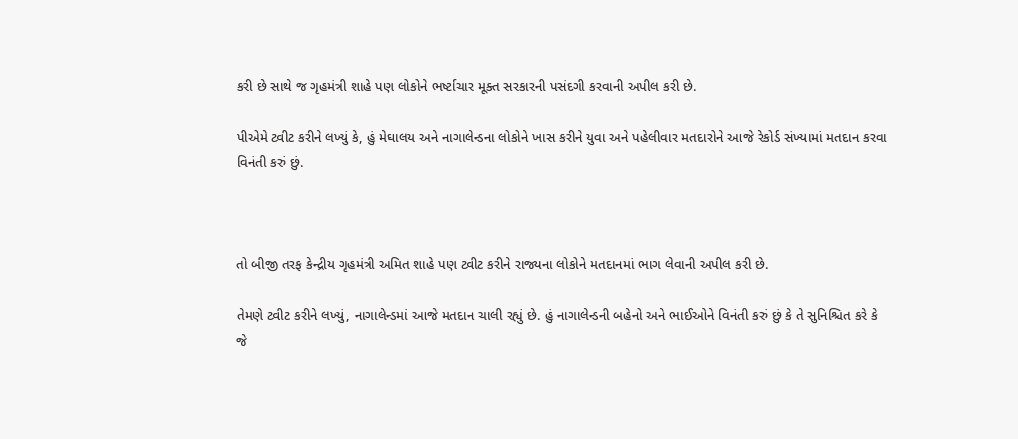કરી છે સાથે જ ગૃહમંત્રી શાહે પણ લોકોને ભર્ષ્ટાચાર મૂક્ત સરકારની પસંદગી કરવાની અપીલ કરી છે.

પીએમે ટ્વીટ કરીને લખ્યું કે, હું મેઘાલય અને નાગાલેન્ડના લોકોને ખાસ કરીને યુવા અને પહેલીવાર મતદારોને આજે રેકોર્ડ સંખ્યામાં મતદાન કરવા વિનંતી કરું છું.



તો બીજી તરફ કેન્દ્રીય ગૃહમંત્રી અમિત શાહે પણ ટ્વીટ કરીને રાજ્યના લોકોને મતદાનમાં ભાગ લેવાની અપીલ કરી છે.

તેમણે ટ્વીટ કરીને લખ્યું, નાગાલેન્ડમાં આજે મતદાન ચાલી રહ્યું છે. હું નાગાલેન્ડની બહેનો અને ભાઈઓને વિનંતી કરું છું કે તે સુનિશ્ચિત કરે કે જે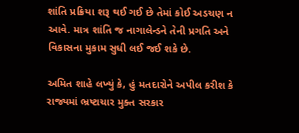શાંતિ પ્રક્રિયા શરૂ થઈ ગઈ છે તેમાં કોઈ અડચણ ન આવે. માત્ર શાંતિ જ નાગાલેન્ડને તેની પ્રગતિ અને વિકાસના મુકામ સુધી લઈ જઈ શકે છે.

અમિત શાહે લખ્યું કે, હું મતદારોને અપીલ કરીશ કે રાજ્યમાં ભ્રષ્ટાચાર મુક્ત સરકાર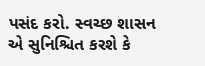પસંદ કરો. સ્વચ્છ શાસન એ સુનિશ્ચિત કરશે કે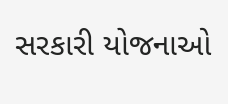સરકારી યોજનાઓ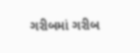ગરીબમાં ગરીબ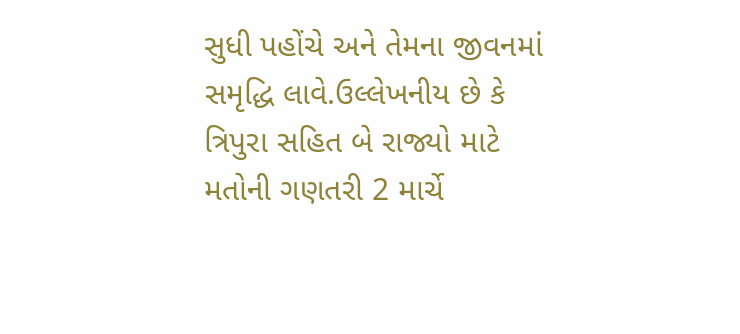સુધી પહોંચે અને તેમના જીવનમાં સમૃદ્ધિ લાવે.ઉલ્લેખનીય છે કે ત્રિપુરા સહિત બે રાજ્યો માટે મતોની ગણતરી 2 માર્ચે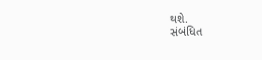થશે.
સંબંધિત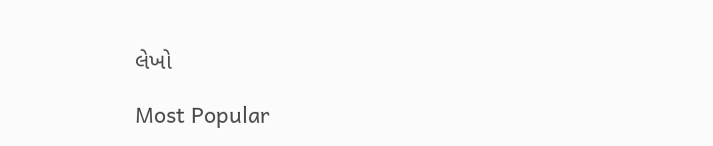લેખો

Most Popular